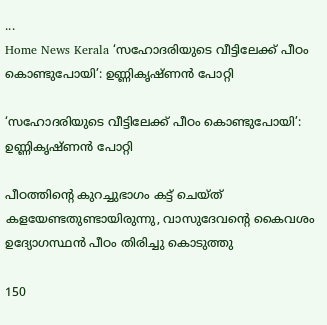...
Home News Kerala ‘സഹോദരിയുടെ വീട്ടിലേക്ക് പീഠം കൊണ്ടുപോയി’: ഉണ്ണികൃഷ്‌ണൻ പോറ്റി

‘സഹോദരിയുടെ വീട്ടിലേക്ക് പീഠം കൊണ്ടുപോയി’: ഉണ്ണികൃഷ്‌ണൻ പോറ്റി

പീഠത്തിൻ്റെ കുറച്ചുഭാഗം കട്ട് ചെയ്‌ത്‌ കളയേണ്ടതുണ്ടായിരുന്നു, വാസുദേവൻ്റെ കൈവശം ഉദ്യോഗസ്ഥന്‍ പീഠം തിരിച്ചു കൊടുത്തു

150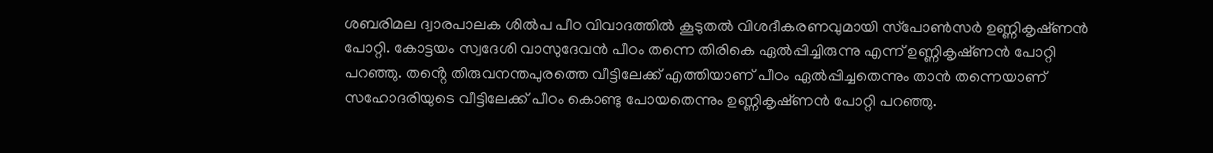ശബരിമല ദ്വാരപാലക ശില്‍പ പീഠ വിവാദത്തില്‍ കൂടുതല്‍ വിശദീകരണവുമായി സ്‌പോണ്‍സര്‍ ഉണ്ണികൃഷ്‌ണന്‍ പോറ്റി. കോട്ടയം സ്വദേശി വാസുദേവന്‍ പീഠം തന്നെ തിരികെ ഏല്‍പ്പിച്ചിരുന്നു എന്ന് ഉണ്ണികൃഷ്‌ണന്‍ പോറ്റി പറഞ്ഞു. തൻ്റെ തിരുവനന്തപുരത്തെ വീട്ടിലേക്ക് എത്തിയാണ് പീഠം ഏല്‍പ്പിച്ചതെന്നും താന്‍ തന്നെയാണ് സഹോദരിയുടെ വീട്ടിലേക്ക് പീഠം കൊണ്ടു പോയതെന്നും ഉണ്ണികൃഷ്‌ണന്‍ പോറ്റി പറഞ്ഞു.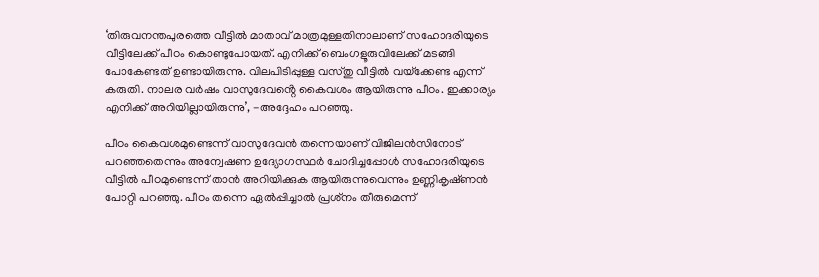‘തിരുവനന്തപുരത്തെ വീട്ടില്‍ മാതാവ് മാത്രമുള്ളതിനാലാണ് സഹോദരിയുടെ വീട്ടിലേക്ക് പീഠം കൊണ്ടുപോയത്. എനിക്ക് ബെംഗളൂരുവിലേക്ക് മടങ്ങി പോകേണ്ടത് ഉണ്ടായിരുന്നു. വിലപിടിപ്പുള്ള വസ്‌തു വീട്ടില്‍ വയ്‌ക്കേണ്ട എന്ന് കരുതി. നാലര വര്‍ഷം വാസുദേവൻ്റെ കൈവശം ആയിരുന്നു പീഠം. ഇക്കാര്യം എനിക്ക് അറിയില്ലായിരുന്നു’, -അദ്ദേഹം പറഞ്ഞു.

പീഠം കൈവശമുണ്ടെന്ന് വാസുദേവന്‍ തന്നെയാണ് വിജിലന്‍സിനോട് പറഞ്ഞതെന്നും അന്വേഷണ ഉദ്യോഗസ്ഥര്‍ ചോദിച്ചപ്പോള്‍ സഹോദരിയുടെ വീട്ടില്‍ പീഠമുണ്ടെന്ന് താന്‍ അറിയിക്കുക ആയിരുന്നുവെന്നും ഉണ്ണികൃഷ്‌ണന്‍ പോറ്റി പറഞ്ഞു. പീഠം തന്നെ ഏല്‍പ്പിച്ചാല്‍ പ്രശ്‌നം തീരുമെന്ന്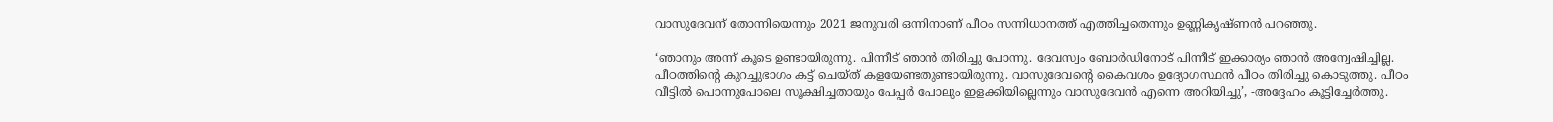വാസുദേവന് തോന്നിയെന്നും 2021 ജനുവരി ഒന്നിനാണ് പീഠം സന്നിധാനത്ത് എത്തിച്ചതെന്നും ഉണ്ണികൃഷ്‌ണന്‍ പറഞ്ഞു.

‘ഞാനും അന്ന് കൂടെ ഉണ്ടായിരുന്നു. പിന്നീട് ഞാന്‍ തിരിച്ചു പോന്നു. ദേവസ്വം ബോര്‍ഡിനോട് പിന്നീട് ഇക്കാര്യം ഞാന്‍ അന്വേഷിച്ചില്ല. പീഠത്തിൻ്റെ കുറച്ചുഭാഗം കട്ട് ചെയ്‌ത്‌ കളയേണ്ടതുണ്ടായിരുന്നു. വാസുദേവൻ്റെ കൈവശം ഉദ്യോഗസ്ഥന്‍ പീഠം തിരിച്ചു കൊടുത്തു. പീഠം വീട്ടില്‍ പൊന്നുപോലെ സൂക്ഷിച്ചതായും പേപ്പര്‍ പോലും ഇളക്കിയില്ലെന്നും വാസുദേവന്‍ എന്നെ അറിയിച്ചു’, -അദ്ദേഹം കൂട്ടിച്ചേര്‍ത്തു.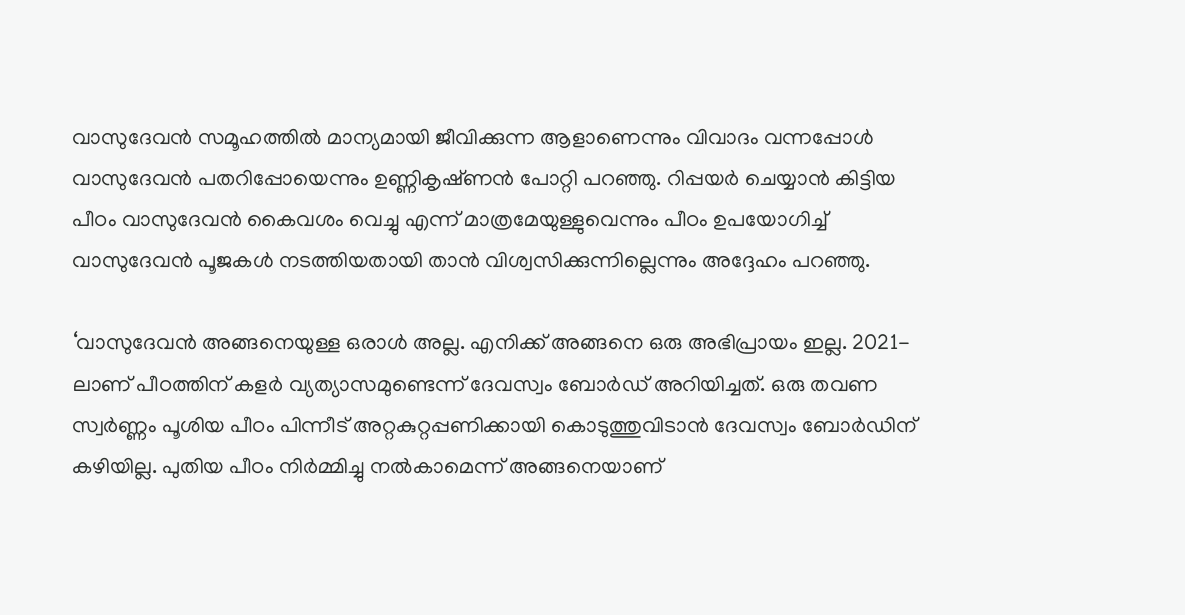വാസുദേവന്‍ സമൂഹത്തില്‍ മാന്യമായി ജീവിക്കുന്ന ആളാണെന്നും വിവാദം വന്നപ്പോള്‍ വാസുദേവന്‍ പതറിപ്പോയെന്നും ഉണ്ണികൃഷ്‌ണന്‍ പോറ്റി പറഞ്ഞു. റിപ്പയര്‍ ചെയ്യാന്‍ കിട്ടിയ പീഠം വാസുദേവന്‍ കൈവശം വെച്ചു എന്ന് മാത്രമേയുള്ളുവെന്നും പീഠം ഉപയോഗിച്ച് വാസുദേവന്‍ പൂജകള്‍ നടത്തിയതായി താന്‍ വിശ്വസിക്കുന്നില്ലെന്നും അദ്ദേഹം പറഞ്ഞു.

‘വാസുദേവന്‍ അങ്ങനെയുള്ള ഒരാള്‍ അല്ല. എനിക്ക് അങ്ങനെ ഒരു അഭിപ്രായം ഇല്ല. 2021-ലാണ് പീഠത്തിന് കളര്‍ വ്യത്യാസമുണ്ടെന്ന് ദേവസ്വം ബോര്‍ഡ് അറിയിച്ചത്. ഒരു തവണ സ്വര്‍ണ്ണം പൂശിയ പീഠം പിന്നീട് അറ്റകുറ്റപ്പണിക്കായി കൊടുത്തുവിടാന്‍ ദേവസ്വം ബോര്‍ഡിന് കഴിയില്ല. പുതിയ പീഠം നിര്‍മ്മിച്ചു നല്‍കാമെന്ന് അങ്ങനെയാണ്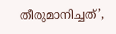തീരുമാനിച്ചത്’,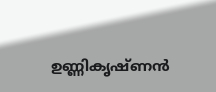ഉണ്ണികൃഷ്‌ണന്‍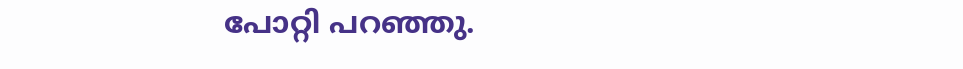പോറ്റി പറഞ്ഞു.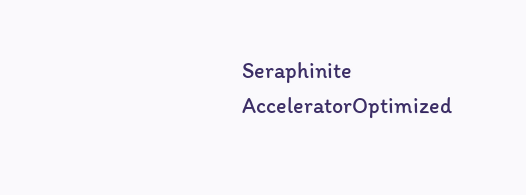Seraphinite AcceleratorOptimized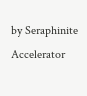by Seraphinite Accelerator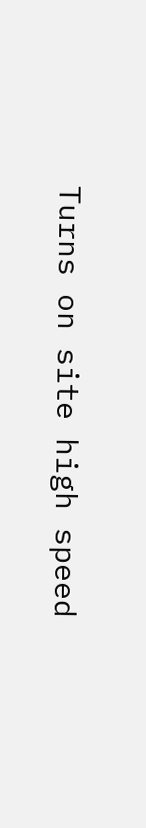Turns on site high speed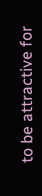to be attractive for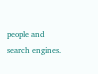people and search engines.